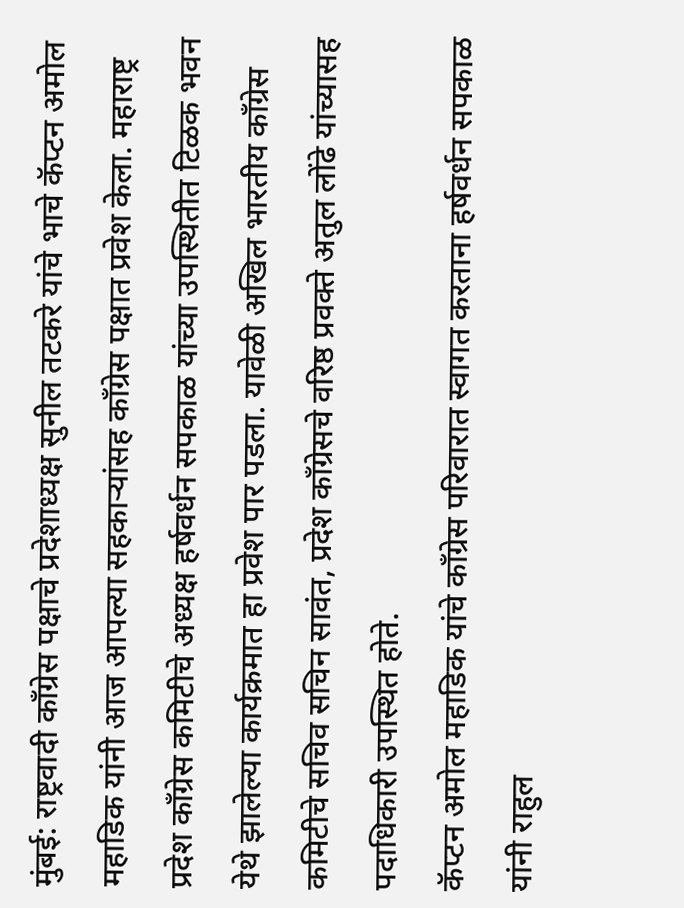मुंबई: राष्ट्रवादी काँग्रेस पक्षाचे प्रदेशाध्यक्ष सुनील तटकरे यांचे भाचे कॅप्टन अमोल महाडिक यांनी आज आपल्या सहकाऱ्यांसह काँग्रेस पक्षात प्रवेश केला. महाराष्ट्र प्रदेश काँग्रेस कमिटीचे अध्यक्ष हर्षवर्धन सपकाळ यांच्या उपस्थितीत टिळक भवन येथे झालेल्या कार्यक्रमात हा प्रवेश पार पडला. यावेळी अखिल भारतीय काँग्रेस कमिटीचे सचिव सचिन सावंत, प्रदेश काँग्रेसचे वरिष्ठ प्रवक्ते अतुल लोंढे यांच्यासह पदाधिकारी उपस्थित होते.
कॅप्टन अमोल महाडिक यांचे काँग्रेस परिवारात स्वागत करताना हर्षवर्धन सपकाळ यांनी राहुल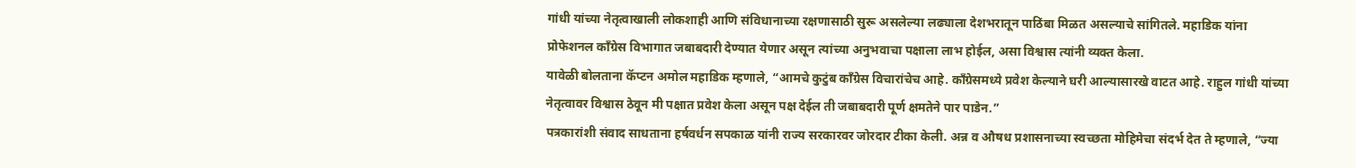गांधी यांच्या नेतृत्वाखाली लोकशाही आणि संविधानाच्या रक्षणासाठी सुरू असलेल्या लढ्याला देशभरातून पाठिंबा मिळत असल्याचे सांगितले. महाडिक यांना प्रोफेशनल काँग्रेस विभागात जबाबदारी देण्यात येणार असून त्यांच्या अनुभवाचा पक्षाला लाभ होईल, असा विश्वास त्यांनी व्यक्त केला.
यावेळी बोलताना कॅप्टन अमोल महाडिक म्हणाले, “आमचे कुटुंब काँग्रेस विचारांचेच आहे. काँग्रेसमध्ये प्रवेश केल्याने घरी आल्यासारखे वाटत आहे. राहुल गांधी यांच्या नेतृत्वावर विश्वास ठेवून मी पक्षात प्रवेश केला असून पक्ष देईल ती जबाबदारी पूर्ण क्षमतेने पार पाडेन.”
पत्रकारांशी संवाद साधताना हर्षवर्धन सपकाळ यांनी राज्य सरकारवर जोरदार टीका केली. अन्न व औषध प्रशासनाच्या स्वच्छता मोहिमेचा संदर्भ देत ते म्हणाले, “ज्या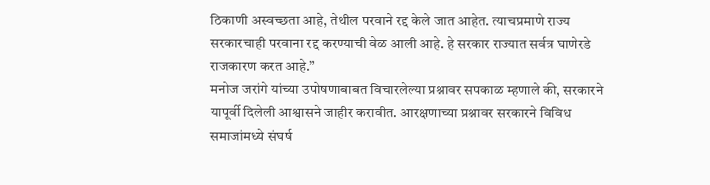ठिकाणी अस्वच्छता आहे, तेथील परवाने रद्द केले जात आहेत. त्याचप्रमाणे राज्य सरकारचाही परवाना रद्द करण्याची वेळ आली आहे. हे सरकार राज्यात सर्वत्र घाणेरडे राजकारण करत आहे.”
मनोज जरांगे यांच्या उपोषणाबाबत विचारलेल्या प्रश्नावर सपकाळ म्हणाले की, सरकारने यापूर्वी दिलेली आश्वासने जाहीर करावीत. आरक्षणाच्या प्रश्नावर सरकारने विविध समाजांमध्ये संघर्ष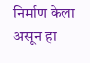निर्माण केला असून हा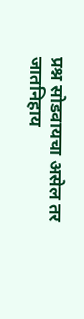प्रश्न सोडवायचा असेल तर जातनिहाय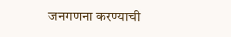जनगणना करण्याची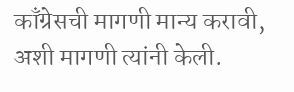काँग्रेसची मागणी मान्य करावी, अशी मागणी त्यांनी केली.